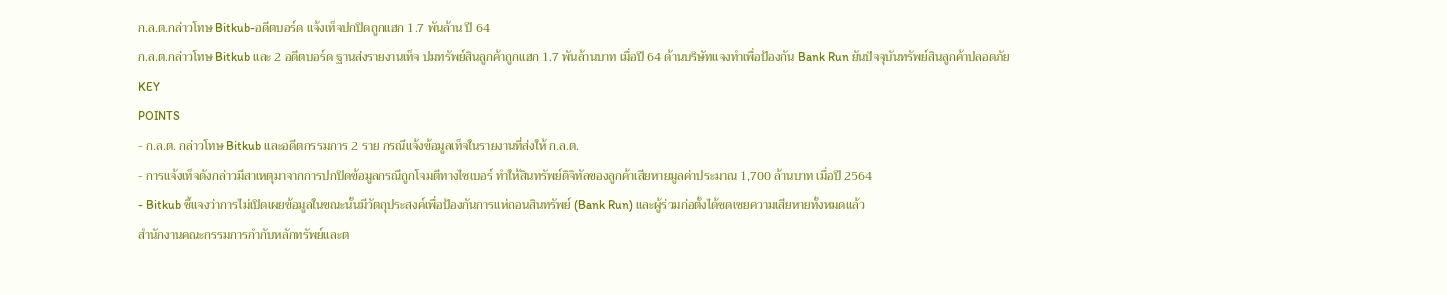ก.ล.ต.กล่าวโทษ Bitkub-อดีตบอร์ด แจ้งเท็จปกปิดถูกแฮก 1.7 พันล้าน ปี 64
ก.ล.ต.กล่าวโทษ Bitkub และ 2 อดีตบอร์ด ฐานส่งรายงานเท็จ ปมทรัพย์สินลูกค้าถูกแฮก 1.7 พันล้านบาท เมื่อปี 64 ด้านบริษัทแจงทำเพื่อป้องกัน Bank Run ยันปัจจุบันทรัพย์สินลูกค้าปลอดภัย
KEY
POINTS
- ก.ล.ต. กล่าวโทษ Bitkub และอดีตกรรมการ 2 ราย กรณีแจ้งข้อมูลเท็จในรายงานที่ส่งให้ ก.ล.ต.
- การแจ้งเท็จดังกล่าวมีสาเหตุมาจากการปกปิดข้อมูลกรณีถูกโจมตีทางไซเบอร์ ทำให้สินทรัพย์ดิจิทัลของลูกค้าเสียหายมูลค่าประมาณ 1,700 ล้านบาท เมื่อปี 2564
- Bitkub ชี้แจงว่าการไม่เปิดเผยข้อมูลในขณะนั้นมีวัตถุประสงค์เพื่อป้องกันการแห่ถอนสินทรัพย์ (Bank Run) และผู้ร่วมก่อตั้งได้ชดเชยความเสียหายทั้งหมดแล้ว
สำนักงานคณะกรรมการกำกับหลักทรัพย์และต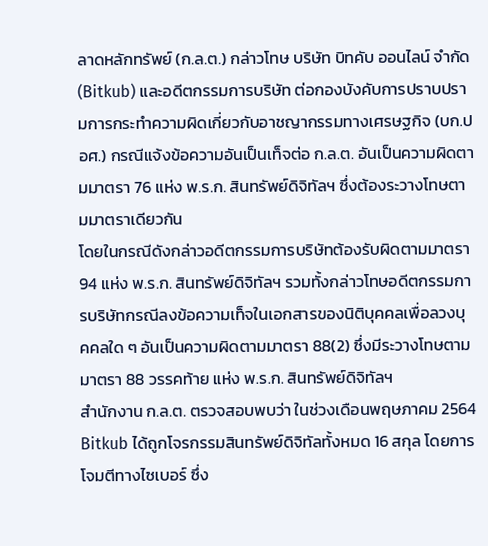ลาดหลักทรัพย์ (ก.ล.ต.) กล่าวโทษ บริษัท บิทคับ ออนไลน์ จำกัด (Bitkub) และอดีตกรรมการบริษัท ต่อกองบังคับการปราบปรามการกระทำความผิดเกี่ยวกับอาชญากรรมทางเศรษฐกิจ (บก.ปอศ.) กรณีแจ้งข้อความอันเป็นเท็จต่อ ก.ล.ต. อันเป็นความผิดตามมาตรา 76 แห่ง พ.ร.ก. สินทรัพย์ดิจิทัลฯ ซึ่งต้องระวางโทษตามมาตราเดียวกัน
โดยในกรณีดังกล่าวอดีตกรรมการบริษัทต้องรับผิดตามมาตรา 94 แห่ง พ.ร.ก. สินทรัพย์ดิจิทัลฯ รวมทั้งกล่าวโทษอดีตกรรมการบริษัทกรณีลงข้อความเท็จในเอกสารของนิติบุคคลเพื่อลวงบุคคลใด ๆ อันเป็นความผิดตามมาตรา 88(2) ซึ่งมีระวางโทษตามมาตรา 88 วรรคท้าย แห่ง พ.ร.ก. สินทรัพย์ดิจิทัลฯ
สำนักงาน ก.ล.ต. ตรวจสอบพบว่า ในช่วงเดือนพฤษภาคม 2564 Bitkub ได้ถูกโจรกรรมสินทรัพย์ดิจิทัลทั้งหมด 16 สกุล โดยการโจมตีทางไซเบอร์ ซึ่ง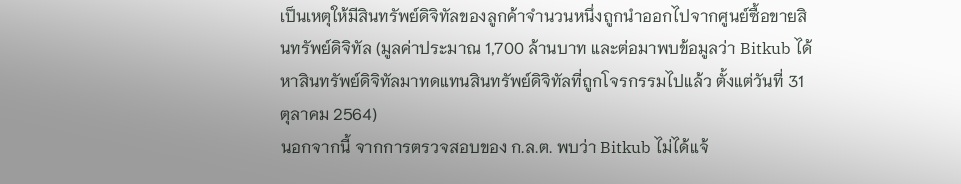เป็นเหตุให้มีสินทรัพย์ดิจิทัลของลูกค้าจำนวนหนึ่งถูกนำออกไปจากศูนย์ซื้อขายสินทรัพย์ดิจิทัล (มูลค่าประมาณ 1,700 ล้านบาท และต่อมาพบข้อมูลว่า Bitkub ได้หาสินทรัพย์ดิจิทัลมาทดแทนสินทรัพย์ดิจิทัลที่ถูกโจรกรรมไปแล้ว ตั้งแต่วันที่ 31 ตุลาคม 2564)
นอกจากนี้ จากการตรวจสอบของ ก.ล.ต. พบว่า Bitkub ไม่ได้แจ้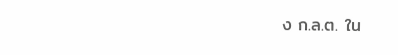ง ก.ล.ต. ใน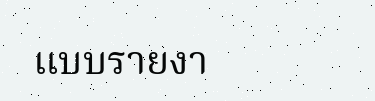แบบรายงา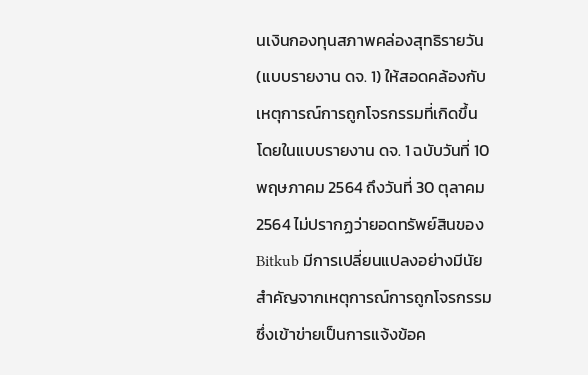นเงินกองทุนสภาพคล่องสุทธิรายวัน (แบบรายงาน ดจ. 1) ให้สอดคล้องกับเหตุการณ์การถูกโจรกรรมที่เกิดขึ้น โดยในแบบรายงาน ดจ. 1 ฉบับวันที่ 10 พฤษภาคม 2564 ถึงวันที่ 30 ตุลาคม 2564 ไม่ปรากฏว่ายอดทรัพย์สินของ Bitkub มีการเปลี่ยนแปลงอย่างมีนัยสำคัญจากเหตุการณ์การถูกโจรกรรม ซึ่งเข้าข่ายเป็นการแจ้งข้อค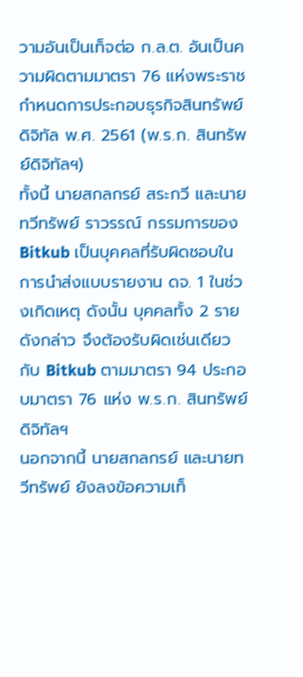วามอันเป็นเท็จต่อ ก.ล.ต. อันเป็นความผิดตามมาตรา 76 แห่งพระราชกำหนดการประกอบธุรกิจสินทรัพย์ดิจิทัล พ.ศ. 2561 (พ.ร.ก. สินทรัพย์ดิจิทัลฯ)
ทั้งนี้ นายสกลกรย์ สระกวี และนายทวีทรัพย์ ราวรรณ์ กรรมการของ Bitkub เป็นบุคคลที่รับผิดชอบในการนำส่งแบบรายงาน ดจ. 1 ในช่วงเกิดเหตุ ดังนั้น บุคคลทั้ง 2 รายดังกล่าว จึงต้องรับผิดเช่นเดียวกับ Bitkub ตามมาตรา 94 ประกอบมาตรา 76 แห่ง พ.ร.ก. สินทรัพย์ดิจิทัลฯ
นอกจากนี้ นายสกลกรย์ และนายทวีทรัพย์ ยังลงข้อความเท็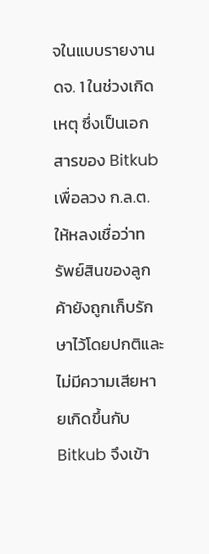จในแบบรายงาน ดจ. 1 ในช่วงเกิดเหตุ ซึ่งเป็นเอกสารของ Bitkub เพื่อลวง ก.ล.ต. ให้หลงเชื่อว่าทรัพย์สินของลูกค้ายังถูกเก็บรักษาไว้โดยปกติและไม่มีความเสียหายเกิดขึ้นกับ Bitkub จึงเข้า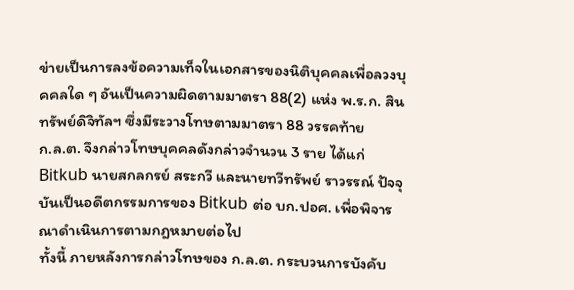ข่ายเป็นการลงข้อความเท็จในเอกสารของนิติบุคคลเพื่อลวงบุคคลใด ๆ อันเป็นความผิดตามมาตรา 88(2) แห่ง พ.ร.ก. สินทรัพย์ดิจิทัลฯ ซึ่งมีระวางโทษตามมาตรา 88 วรรคท้าย
ก.ล.ต. จึงกล่าวโทษบุคคลดังกล่าวจำนวน 3 ราย ได้แก่ Bitkub นายสกลกรย์ สระกวี และนายทวีทรัพย์ ราวรรณ์ ปัจจุบันเป็นอดีตกรรมการของ Bitkub ต่อ บก.ปอศ. เพื่อพิจารณาดำเนินการตามกฎหมายต่อไป
ทั้งนี้ ภายหลังการกล่าวโทษของ ก.ล.ต. กระบวนการบังคับ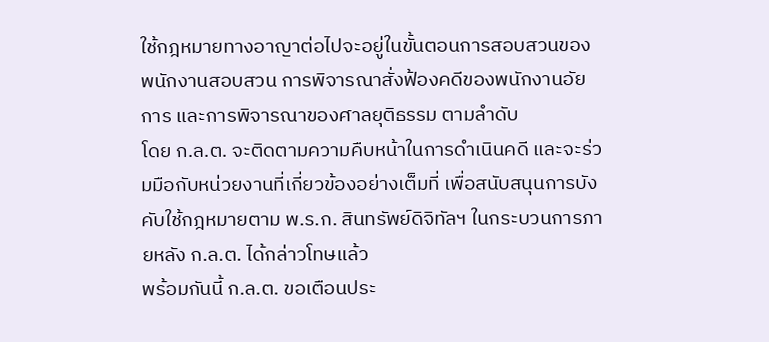ใช้กฎหมายทางอาญาต่อไปจะอยู่ในขั้นตอนการสอบสวนของพนักงานสอบสวน การพิจารณาสั่งฟ้องคดีของพนักงานอัยการ และการพิจารณาของศาลยุติธรรม ตามลำดับ
โดย ก.ล.ต. จะติดตามความคืบหน้าในการดำเนินคดี และจะร่วมมือกับหน่วยงานที่เกี่ยวข้องอย่างเต็มที่ เพื่อสนับสนุนการบังคับใช้กฎหมายตาม พ.ร.ก. สินทรัพย์ดิจิทัลฯ ในกระบวนการภายหลัง ก.ล.ต. ได้กล่าวโทษแล้ว
พร้อมกันนี้ ก.ล.ต. ขอเตือนประ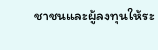ชาชนและผู้ลงทุนให้ระ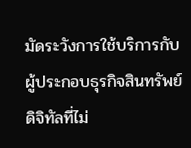มัดระวังการใช้บริการกับผู้ประกอบธุรกิจสินทรัพย์ดิจิทัลที่ไม่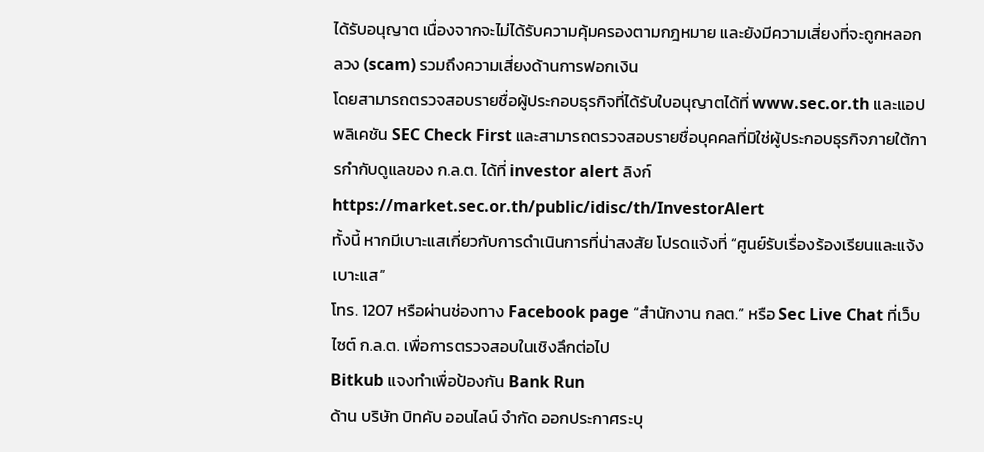ได้รับอนุญาต เนื่องจากจะไม่ได้รับความคุ้มครองตามกฎหมาย และยังมีความเสี่ยงที่จะถูกหลอกลวง (scam) รวมถึงความเสี่ยงด้านการฟอกเงิน
โดยสามารถตรวจสอบรายชื่อผู้ประกอบธุรกิจที่ได้รับใบอนุญาตได้ที่ www.sec.or.th และแอปพลิเคชัน SEC Check First และสามารถตรวจสอบรายชื่อบุคคลที่มิใช่ผู้ประกอบธุรกิจภายใต้การกำกับดูแลของ ก.ล.ต. ได้ที่ investor alert ลิงก์ https://market.sec.or.th/public/idisc/th/InvestorAlert
ทั้งนี้ หากมีเบาะแสเกี่ยวกับการดำเนินการที่น่าสงสัย โปรดแจ้งที่ “ศูนย์รับเรื่องร้องเรียนและแจ้งเบาะแส”
โทร. 1207 หรือผ่านช่องทาง Facebook page “สำนักงาน กลต.” หรือ Sec Live Chat ที่เว็บไซต์ ก.ล.ต. เพื่อการตรวจสอบในเชิงลึกต่อไป
Bitkub แจงทำเพื่อป้องกัน Bank Run
ด้าน บริษัท บิทคับ ออนไลน์ จำกัด ออกประกาศระบุ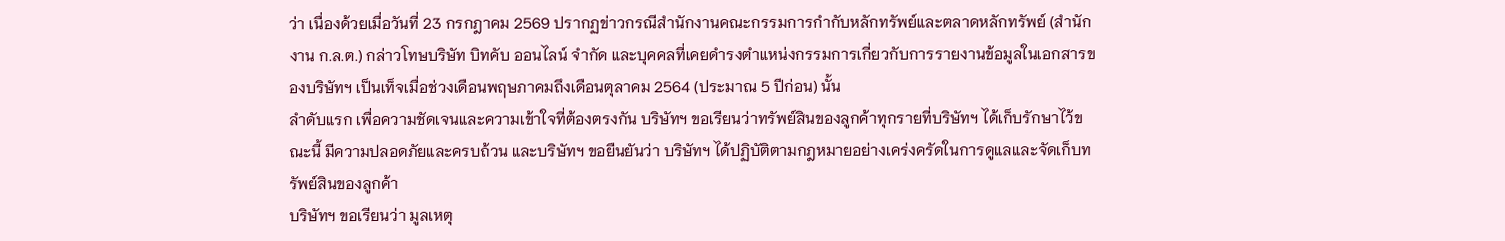ว่า เนื่องด้วยเมื่อวันที่ 23 กรกฎาคม 2569 ปรากฏข่าวกรณีสำนักงานคณะกรรมการกำกับหลักทรัพย์และตลาดหลักทรัพย์ (สำนักงาน ก.ล.ต.) กล่าวโทษบริษัท บิทคับ ออนไลน์ จำกัด และบุคคลที่เคยดำรงตำแหน่งกรรมการเกี่ยวกับการรายงานข้อมูลในเอกสารของบริษัทฯ เป็นเท็จเมื่อช่วงเดือนพฤษภาคมถึงเดือนตุลาคม 2564 (ประมาณ 5 ปีก่อน) นั้น
ลำดับแรก เพื่อความชัดเจนและความเข้าใจที่ต้องตรงกัน บริษัทฯ ขอเรียนว่าทรัพย์สินของลูกค้าทุกรายที่บริษัทฯ ได้เก็บรักษาไว้ขณะนี้ มีความปลอดภัยและครบถ้วน และบริษัทฯ ขอยืนยันว่า บริษัทฯ ได้ปฏิบัติตามกฎหมายอย่างเคร่งครัดในการดูแลและจัดเก็บทรัพย์สินของลูกค้า
บริษัทฯ ขอเรียนว่า มูลเหตุ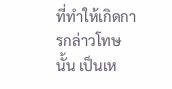ที่ทำให้เกิดการกล่าวโทษนั้น เป็นเห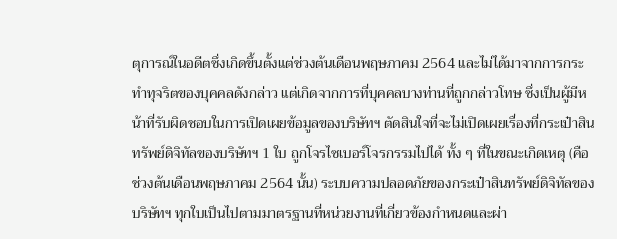ตุการณ์ในอดีตซึ่งเกิดขึ้นตั้งแต่ช่วงต้นเดือนพฤษภาคม 2564 และไม่ได้มาจากการกระทำทุจริตของบุคคลดังกล่าว แต่เกิดจากการที่บุคคลบางท่านที่ถูกกล่าวโทษ ซึ่งเป็นผู้มีหน้าที่รับผิดชอบในการเปิดเผยข้อมูลของบริษัทฯ ตัดสินใจที่จะไม่เปิดเผยเรื่องที่กระเป๋าสินทรัพย์ดิจิทัลของบริษัทฯ 1 ใบ ถูกโจรไซเบอร์โจรกรรมไปได้ ทั้ง ๆ ที่ในขณะเกิดเหตุ (คือ ช่วงต้นเดือนพฤษภาคม 2564 นั้น) ระบบความปลอดภัยของกระเป๋าสินทรัพย์ดิจิทัลของบริษัทฯ ทุกใบเป็นไปตามมาตรฐานที่หน่วยงานที่เกี่ยวข้องกำหนดและผ่า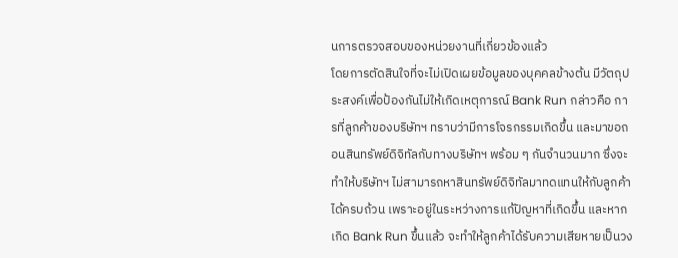นการตรวจสอบของหน่วยงานที่เกี่ยวข้องแล้ว
โดยการตัดสินใจที่จะไม่เปิดเผยข้อมูลของบุคคลข้างต้น มีวัตถุประสงค์เพื่อป้องกันไม่ให้เกิดเหตุการณ์ Bank Run กล่าวคือ การที่ลูกค้าของบริษัทฯ ทราบว่ามีการโจรกรรมเกิดขึ้น และมาขอถอนสินทรัพย์ดิจิทัลกับทางบริษัทฯ พร้อม ๆ กันจำนวนมาก ซึ่งจะทำให้บริษัทฯ ไม่สามารถหาสินทรัพย์ดิจิทัลมาทดแทนให้กับลูกค้าได้ครบถ้วน เพราะอยู่ในระหว่างการแก้ปัญหาที่เกิดขึ้น และหากเกิด Bank Run ขึ้นแล้ว จะทำให้ลูกค้าได้รับความเสียหายเป็นวง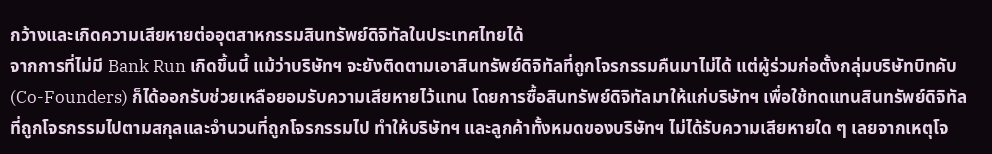กว้างและเกิดความเสียหายต่ออุตสาหกรรมสินทรัพย์ดิจิทัลในประเทศไทยได้
จากการที่ไม่มี Bank Run เกิดขึ้นนี้ แม้ว่าบริษัทฯ จะยังติดตามเอาสินทรัพย์ดิจิทัลที่ถูกโจรกรรมคืนมาไม่ได้ แต่ผู้ร่วมก่อตั้งกลุ่มบริษัทบิทคับ (Co-Founders) ก็ได้ออกรับช่วยเหลือยอมรับความเสียหายไว้แทน โดยการซื้อสินทรัพย์ดิจิทัลมาให้แก่บริษัทฯ เพื่อใช้ทดแทนสินทรัพย์ดิจิทัลที่ถูกโจรกรรมไปตามสกุลและจำนวนที่ถูกโจรกรรมไป ทำให้บริษัทฯ และลูกค้าทั้งหมดของบริษัทฯ ไม่ได้รับความเสียหายใด ๆ เลยจากเหตุโจ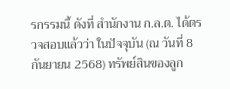รกรรมนี้ ดังที่ สำนักงาน ก.ล.ต. ได้ตรวจสอบแล้วว่า ในปัจจุบัน (ณ วันที่ 8 กันยายน 2568) ทรัพย์สินของลูก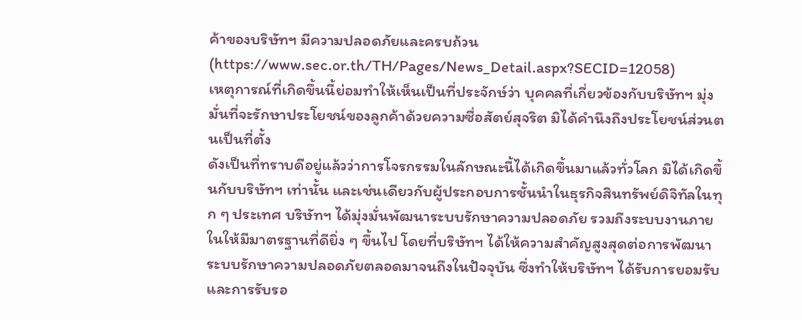ค้าของบริษัทฯ มีความปลอดภัยและครบถ้วน (https://www.sec.or.th/TH/Pages/News_Detail.aspx?SECID=12058)
เหตุการณ์ที่เกิดขึ้นนี้ย่อมทำให้เห็นเป็นที่ประจักษ์ว่า บุคคลที่เกี่ยวข้องกับบริษัทฯ มุ่งมั่นที่จะรักษาประโยชน์ของลูกค้าด้วยความซื่อสัตย์สุจริต มิได้คำนึงถึงประโยชน์ส่วนตนเป็นที่ตั้ง
ดังเป็นที่ทราบดีอยู่แล้วว่าการโจรกรรมในลักษณะนี้ได้เกิดขึ้นมาแล้วทั่วโลก มิได้เกิดขึ้นกับบริษัทฯ เท่านั้น และเช่นเดียวกับผู้ประกอบการชั้นนำในธุรกิจสินทรัพย์ดิจิทัลในทุก ๆ ประเทศ บริษัทฯ ได้มุ่งมั่นพัฒนาระบบรักษาความปลอดภัย รวมถึงระบบงานภายในให้มีมาตรฐานที่ดียิ่ง ๆ ขึ้นไป โดยที่บริษัทฯ ได้ให้ความสำคัญสูงสุดต่อการพัฒนาระบบรักษาความปลอดภัยตลอดมาจนถึงในปัจจุบัน ซึ่งทำให้บริษัทฯ ได้รับการยอมรับและการรับรอ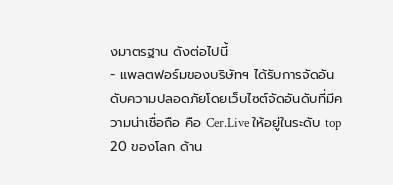งมาตรฐาน ดังต่อไปนี้
- แพลตฟอร์มของบริษัทฯ ได้รับการจัดอันดับความปลอดภัยโดยเว็บไซต์จัดอันดับที่มีความน่าเชื่อถือ คือ Cer.Live ให้อยู่ในระดับ top 20 ของโลก ด้าน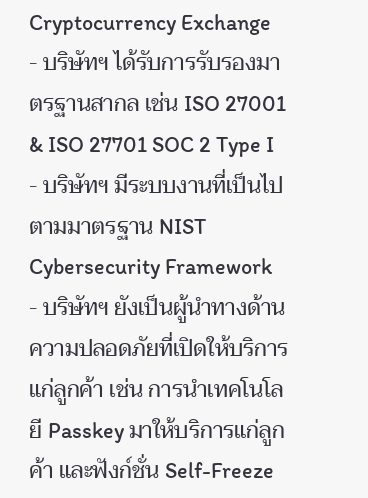Cryptocurrency Exchange
- บริษัทฯ ได้รับการรับรองมาตรฐานสากล เช่น ISO 27001 & ISO 27701 SOC 2 Type I
- บริษัทฯ มีระบบงานที่เป็นไปตามมาตรฐาน NIST Cybersecurity Framework
- บริษัทฯ ยังเป็นผู้นำทางด้านความปลอดภัยที่เปิดให้บริการแก่ลูกค้า เช่น การนำเทคโนโลยี Passkey มาให้บริการแก่ลูกค้า และฟังก์ชั่น Self-Freeze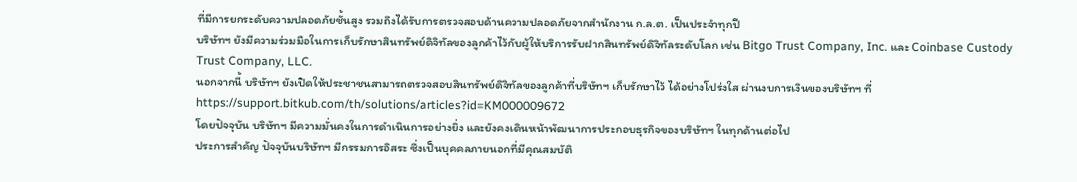ที่มีการยกระดับความปลอดภัยชั้นสูง รวมถึงได้รับการตรวจสอบด้านความปลอดภัยจากสำนักงาน ก.ล.ต. เป็นประจำทุกปี
บริษัทฯ ยังมีความร่วมมือในการเก็บรักษาสินทรัพย์ดิจิทัลของลูกค้าไว้กับผู้ให้บริการรับฝากสินทรัพย์ดิจิทัลระดับโลก เช่น Bitgo Trust Company, Inc. และ Coinbase Custody Trust Company, LLC.
นอกจากนี้ บริษัทฯ ยังเปิดให้ประชาชนสามารถตรวจสอบสินทรัพย์ดิจิทัลของลูกค้าที่บริษัทฯ เก็บรักษาไว้ ได้อย่างโปร่งใส ผ่านงบการเงินของบริษัทฯ ที่ https://support.bitkub.com/th/solutions/articles?id=KM000009672
โดยปัจจุบัน บริษัทฯ มีความมั่นคงในการดำเนินการอย่างยิ่ง และยังคงเดินหน้าพัฒนาการประกอบธุรกิจของบริษัทฯ ในทุกด้านต่อไป
ประการสำคัญ ปัจจุบันบริษัทฯ มีกรรมการอิสระ ซึ่งเป็นบุคคลภายนอกที่มีคุณสมบัติ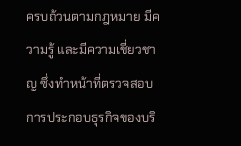ครบถ้วนตามกฎหมาย มีความรู้ และมีความเชี่ยวชาญ ซึ่งทำหน้าที่ตรวจสอบการประกอบธุรกิจของบริ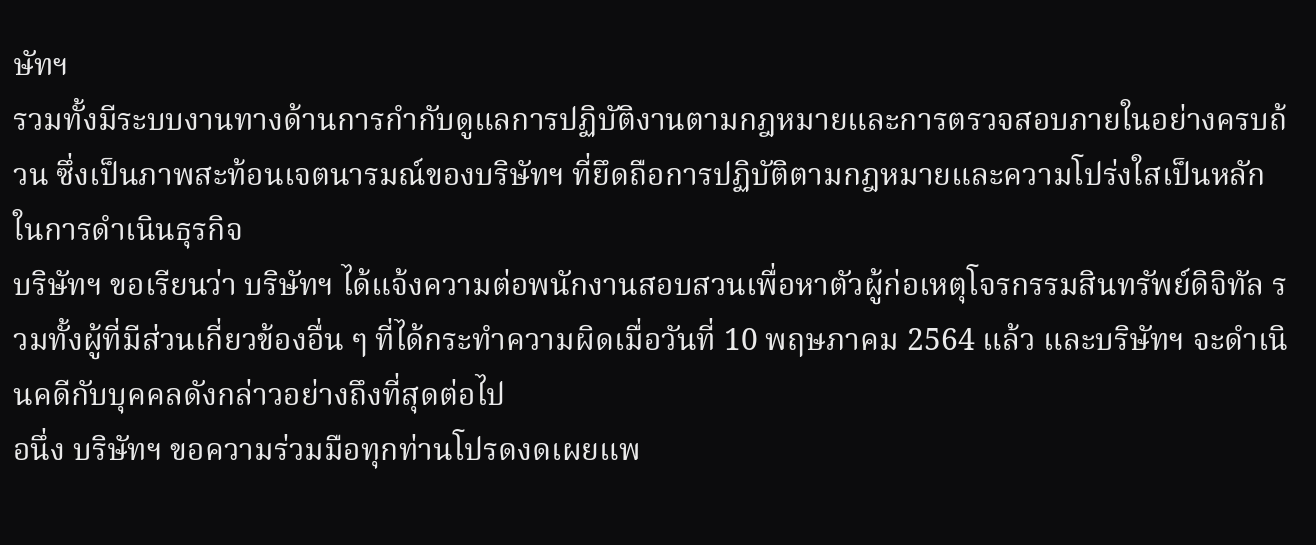ษัทฯ
รวมทั้งมีระบบงานทางด้านการกำกับดูแลการปฏิบัติงานตามกฎหมายและการตรวจสอบภายในอย่างครบถ้วน ซึ่งเป็นภาพสะท้อนเจตนารมณ์ของบริษัทฯ ที่ยึดถือการปฏิบัติตามกฎหมายและความโปร่งใสเป็นหลักในการดำเนินธุรกิจ
บริษัทฯ ขอเรียนว่า บริษัทฯ ได้แจ้งความต่อพนักงานสอบสวนเพื่อหาตัวผู้ก่อเหตุโจรกรรมสินทรัพย์ดิจิทัล รวมทั้งผู้ที่มีส่วนเกี่ยวข้องอื่น ๆ ที่ได้กระทำความผิดเมื่อวันที่ 10 พฤษภาคม 2564 แล้ว และบริษัทฯ จะดำเนินคดีกับบุคคลดังกล่าวอย่างถึงที่สุดต่อไป
อนึ่ง บริษัทฯ ขอความร่วมมือทุกท่านโปรดงดเผยแพ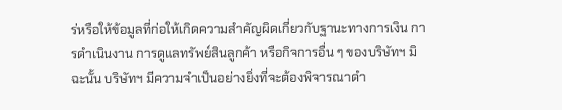ร่หรือให้ข้อมูลที่ก่อให้เกิดความสำคัญผิดเกี่ยวกับฐานะทางการเงิน การดำเนินงาน การดูแลทรัพย์สินลูกค้า หรือกิจการอื่น ๆ ของบริษัทฯ มิฉะนั้น บริษัทฯ มีความจำเป็นอย่างยิ่งที่จะต้องพิจารณาดำ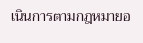เนินการตามกฎหมายอ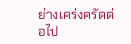ย่างเคร่งครัดต่อไป